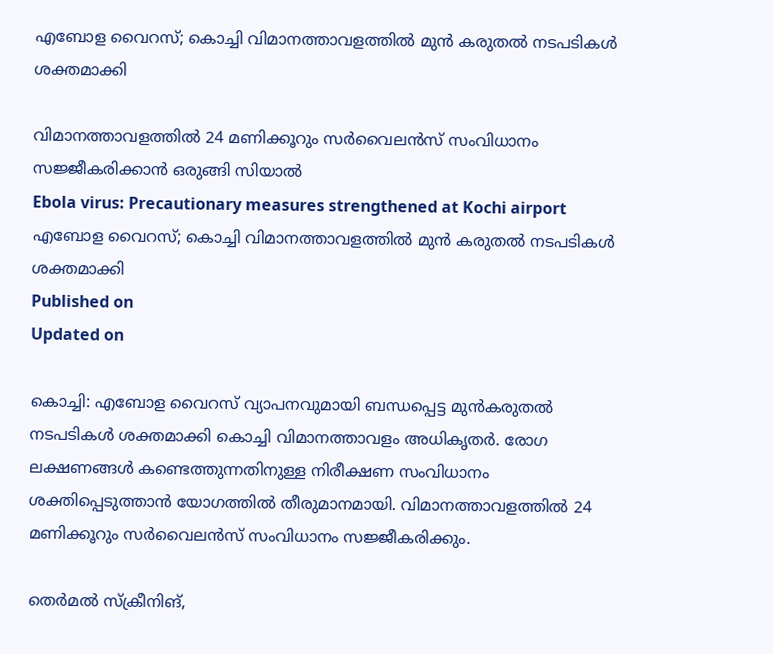എബോള വൈറസ്; കൊച്ചി വിമാനത്താവളത്തിൽ മുൻ കരുതൽ നടപടികൾ ശക്തമാക്കി

വിമാനത്താവളത്തിൽ 24 മണിക്കൂറും സർവൈലൻസ് സംവിധാനം സജ്ജീകരിക്കാൻ ഒരുങ്ങി സിയാൽ
Ebola virus: Precautionary measures strengthened at Kochi airport
എബോള വൈറസ്; കൊച്ചി വിമാനത്താവളത്തിൽ മുൻ കരുതൽ നടപടികൾ ശക്തമാക്കി
Published on
Updated on

കൊച്ചി: എബോള വൈറസ് വ്യാപനവുമായി ബന്ധപ്പെട്ട മുൻകരുതൽ നടപടികൾ ശക്തമാക്കി കൊച്ചി വിമാനത്താവളം അധികൃതർ. രോഗ ലക്ഷണങ്ങൾ കണ്ടെത്തുന്നതിനുള്ള നിരീക്ഷണ സംവിധാനം ശക്തിപ്പെടുത്താൻ യോഗത്തിൽ തീരുമാനമായി. വിമാനത്താവളത്തിൽ 24 മണിക്കൂറും സർവൈലൻസ് സംവിധാനം സജ്ജീകരിക്കും.

തെർമൽ സ്ക്രീനിങ്,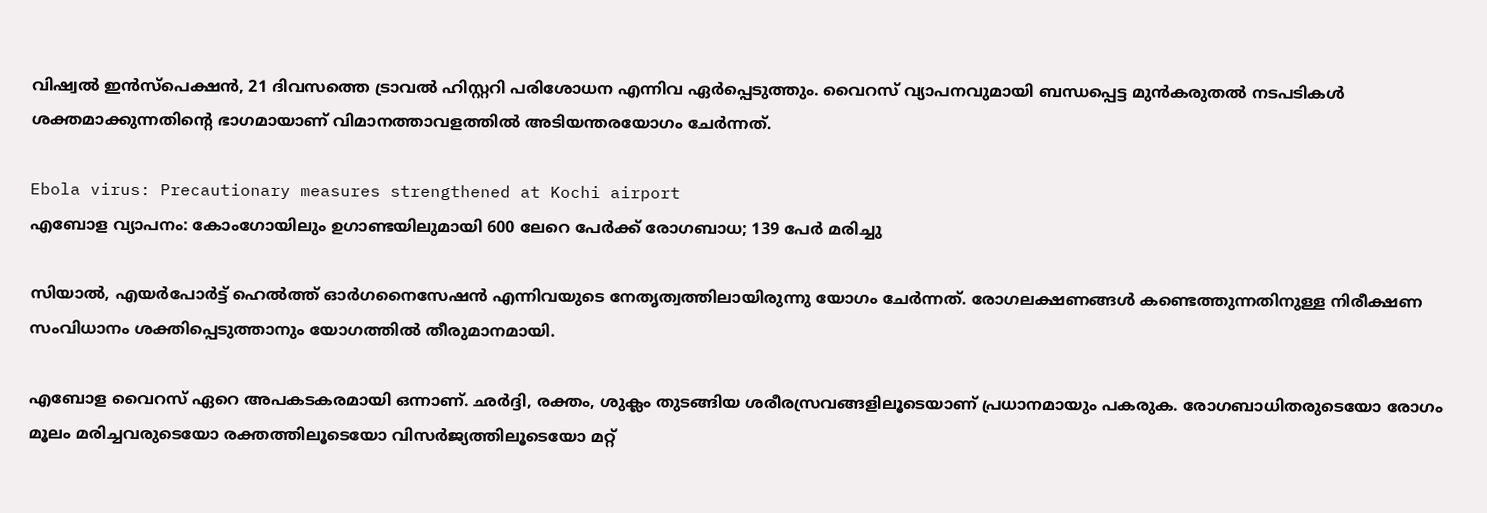വിഷ്വൽ ഇൻസ്പെക്ഷൻ, 21 ദിവസത്തെ ട്രാവൽ ഹിസ്റ്ററി പരിശോധന എന്നിവ ഏർപ്പെടുത്തും. വൈറസ് വ്യാപനവുമായി ബന്ധപ്പെട്ട മുൻകരുതൽ നടപടികൾ ശക്തമാക്കുന്നതിൻ്റെ ഭാഗമായാണ് വിമാനത്താവളത്തിൽ അടിയന്തരയോഗം ചേർന്നത്.

Ebola virus: Precautionary measures strengthened at Kochi airport
എബോള വ്യാപനം: കോംഗോയിലും ഉഗാണ്ടയിലുമായി 600 ലേറെ പേര്‍ക്ക് രോഗബാധ; 139 പേര്‍ മരിച്ചു

സിയാൽ, എയർപോർട്ട് ഹെൽത്ത് ഓർഗനൈസേഷൻ എന്നിവയുടെ നേതൃത്വത്തിലായിരുന്നു യോഗം ചേർന്നത്. രോഗലക്ഷണങ്ങൾ കണ്ടെത്തുന്നതിനുള്ള നിരീക്ഷണ സംവിധാനം ശക്തിപ്പെടുത്താനും യോഗത്തിൽ തീരുമാനമായി.

എബോള വൈറസ് ഏറെ അപകടകരമായി ഒന്നാണ്. ഛര്‍ദ്ദി, രക്തം, ശുക്ലം തുടങ്ങിയ ശരീരസ്രവങ്ങളിലൂടെയാണ് പ്രധാനമായും പകരുക. രോഗബാധിതരുടെയോ രോഗം മൂലം മരിച്ചവരുടെയോ രക്തത്തിലൂടെയോ വിസര്‍ജ്യത്തിലൂടെയോ മറ്റ്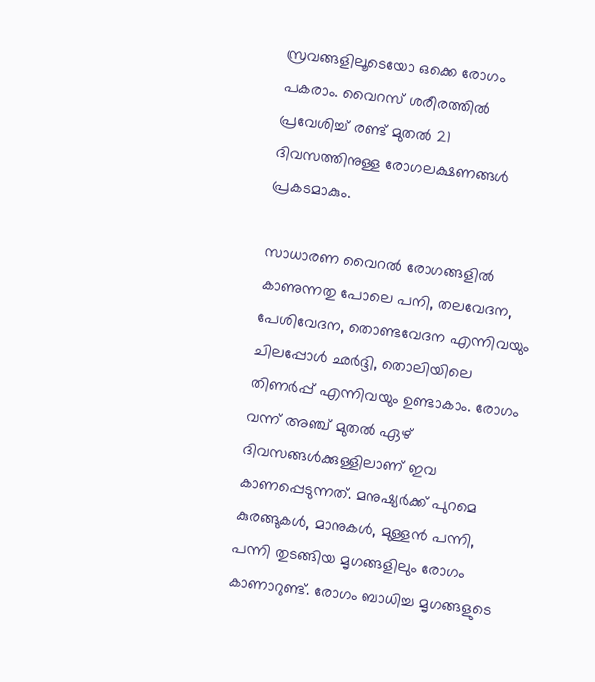സ്രവങ്ങളിലൂടെയോ ഒക്കെ രോഗം പകരാം. വൈറസ് ശരീരത്തില്‍ പ്രവേശിച്ച് രണ്ട് മുതല്‍ 21 ദിവസത്തിനുള്ള രോഗലക്ഷണങ്ങള്‍ പ്രകടമാകും.

സാധാരണ വൈറല്‍ രോഗങ്ങളില്‍ കാണുന്നതു പോലെ പനി, തലവേദന, പേശിവേദന, തൊണ്ടവേദന എന്നിവയും ചിലപ്പോള്‍ ഛര്‍ദ്ദി, തൊലിയിലെ തിണര്‍പ്പ് എന്നിവയും ഉണ്ടാകാം. രോഗം വന്ന് അഞ്ച് മുതല്‍ ഏഴ് ദിവസങ്ങള്‍ക്കുള്ളിലാണ് ഇവ കാണപ്പെടുന്നത്. മനുഷ്യര്‍ക്ക് പുറമെ കുരങ്ങുകള്‍, മാനുകള്‍, മുള്ളന്‍ പന്നി, പന്നി തുടങ്ങിയ മൃഗങ്ങളിലും രോഗം കാണാറുണ്ട്. രോഗം ബാധിച്ച മൃഗങ്ങളുടെ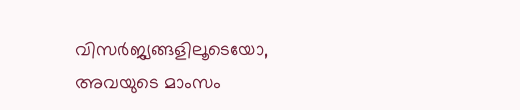വിസര്‍ജ്യങ്ങളിലൂടെയോ, അവയുടെ മാംസം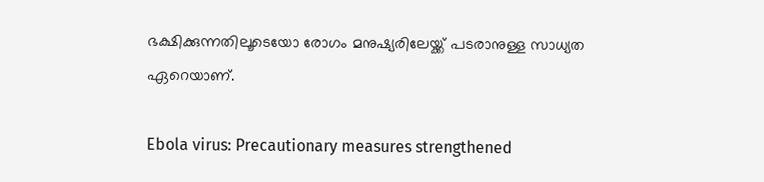ഭക്ഷിക്കുന്നതിലൂടെയോ രോഗം മനുഷ്യരിലേയ്ക്ക് പടരാനുള്ള സാധ്യത ഏറെയാണ്.

Ebola virus: Precautionary measures strengthened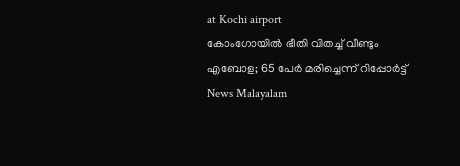at Kochi airport
കോംഗോയിൽ ഭീതി വിതച്ച് വീണ്ടും എബോള; 65 പേർ മരിച്ചെന്ന് റിപ്പോർട്ട്
News Malayalam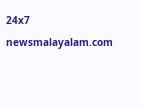24x7
newsmalayalam.com